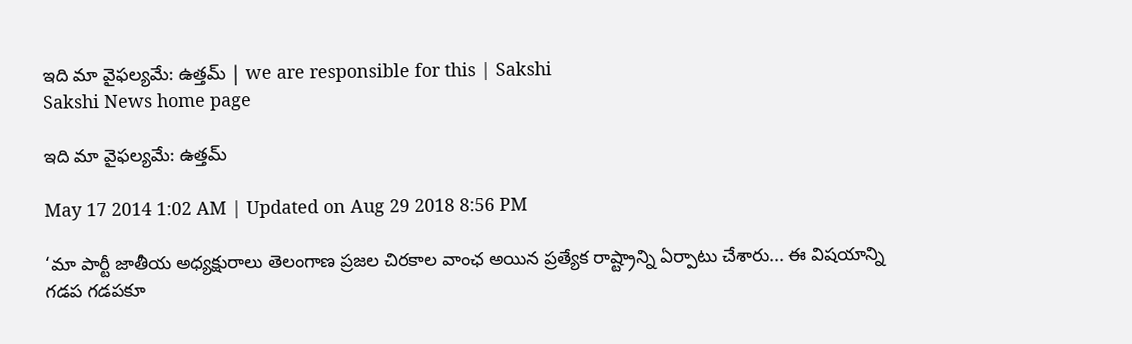ఇది మా వైఫల్యమే: ఉత్తమ్ | we are responsible for this | Sakshi
Sakshi News home page

ఇది మా వైఫల్యమే: ఉత్తమ్

May 17 2014 1:02 AM | Updated on Aug 29 2018 8:56 PM

‘మా పార్టీ జాతీయ అధ్యక్షురాలు తెలంగాణ ప్రజల చిరకాల వాంఛ అయిన ప్రత్యేక రాష్ట్రాన్ని ఏర్పాటు చేశారు... ఈ విషయాన్ని గడప గడపకూ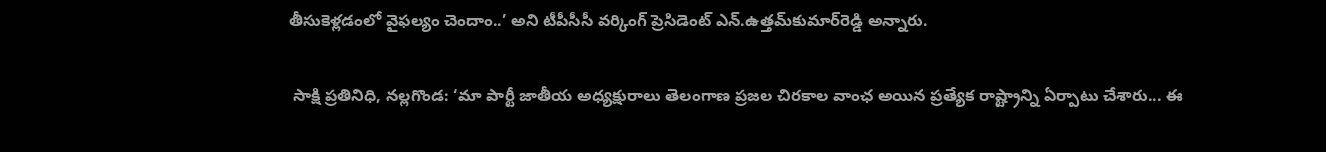తీసుకెళ్లడంలో వైఫల్యం చెందాం..’ అని టీపీసీసీ వర్కింగ్ ప్రెసిడెంట్ ఎన్.ఉత్తమ్‌కుమార్‌రెడ్డి అన్నారు.

 సాక్షి ప్రతినిధి, నల్లగొండ: ‘మా పార్టీ జాతీయ అధ్యక్షురాలు తెలంగాణ ప్రజల చిరకాల వాంఛ అయిన ప్రత్యేక రాష్ట్రాన్ని ఏర్పాటు చేశారు... ఈ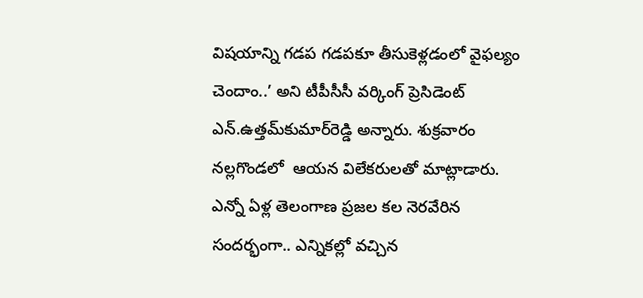విషయాన్ని గడప గడపకూ తీసుకెళ్లడంలో వైఫల్యం చెందాం..’ అని టీపీసీసీ వర్కింగ్ ప్రెసిడెంట్ ఎన్.ఉత్తమ్‌కుమార్‌రెడ్డి అన్నారు. శుక్రవారం నల్లగొండలో  ఆయన విలేకరులతో మాట్లాడారు. ఎన్నో ఏళ్ల తెలంగాణ ప్రజల కల నెరవేరిన సందర్భంగా.. ఎన్నికల్లో వచ్చిన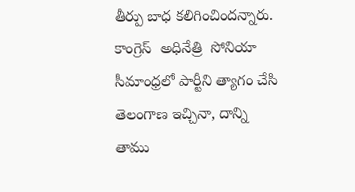తీర్పు బాధ కలిగించిందన్నారు. కాంగ్రెస్  అధినేత్రి  సోనియా సీమాంధ్రలో పార్టీని త్యాగం చేసి తెలంగాణ ఇచ్చినా, దాన్ని తాము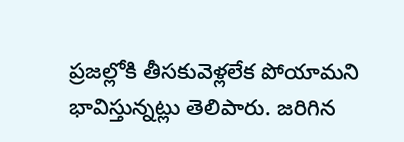ప్రజల్లోకి తీసకువెళ్లలేక పోయామని భావిస్తున్నట్లు తెలిపారు. జరిగిన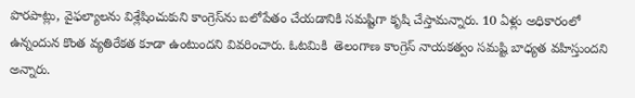పొరపాట్లు, వైఫల్యాలను విశ్లేషించుకుని కాంగ్రెస్‌ను బలోపేతం చేయడానికి సమష్టిగా కృషి చేస్తామన్నారు. 10 ఏళ్లు అధికారంలో ఉన్నందున కొంత వ్యతిరేకత కూడా ఉంటుందని వివరించారు. ఓటమికి  తెలంగాణ కాంగ్రెస్ నాయకత్వం సమష్టి బాధ్యత వహిస్తుందని అన్నారు.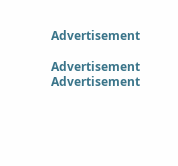Advertisement

Advertisement
Advertisement